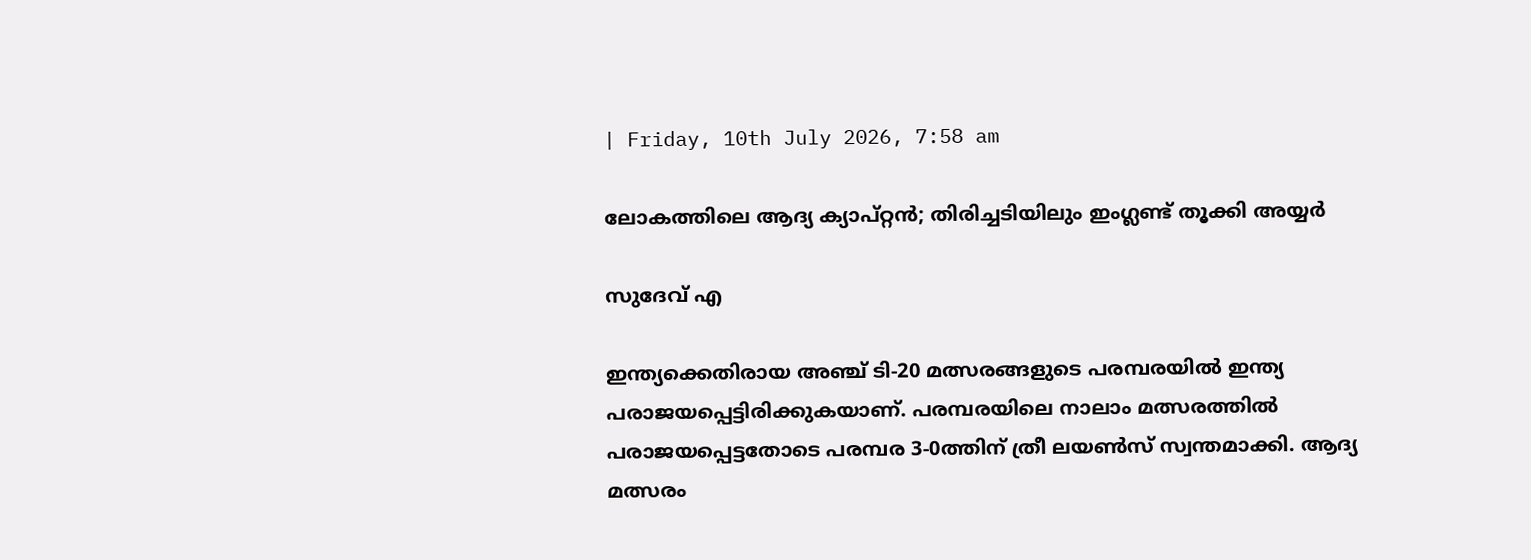| Friday, 10th July 2026, 7:58 am

ലോകത്തിലെ ആദ്യ ക്യാപ്റ്റന്‍; തിരിച്ചടിയിലും ഇംഗ്ലണ്ട് തൂക്കി അയ്യര്‍

സുദേവ് എ

ഇന്ത്യക്കെതിരായ അഞ്ച് ടി-20 മത്സരങ്ങളുടെ പരമ്പരയില്‍ ഇന്ത്യ പരാജയപ്പെട്ടിരിക്കുകയാണ്. പരമ്പരയിലെ നാലാം മത്സരത്തില്‍ പരാജയപ്പെട്ടതോടെ പരമ്പര 3-0ത്തിന് ത്രീ ലയണ്‍സ് സ്വന്തമാക്കി. ആദ്യ മത്സരം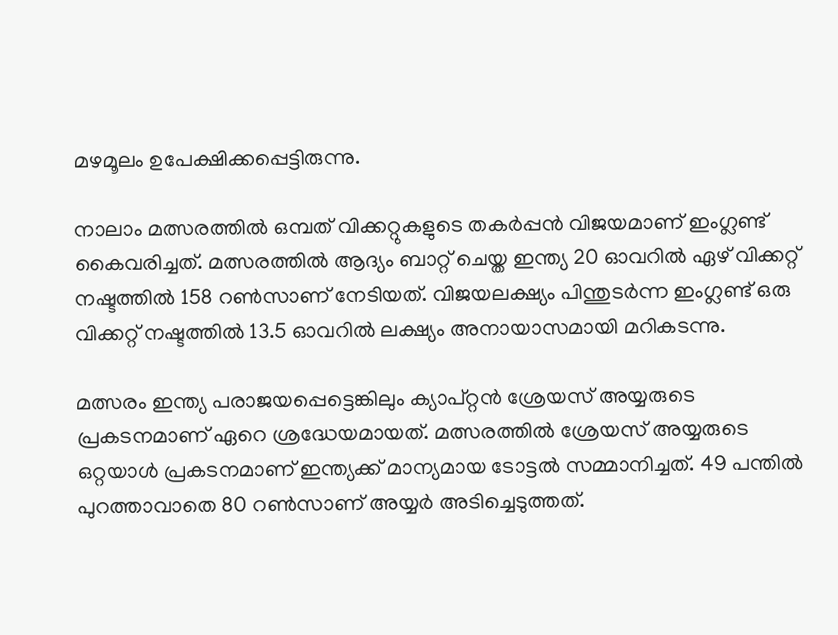മഴമൂലം ഉപേക്ഷിക്കപ്പെട്ടിരുന്നു.

നാലാം മത്സരത്തില്‍ ഒമ്പത് വിക്കറ്റുകളുടെ തകര്‍പ്പന്‍ വിജയമാണ് ഇംഗ്ലണ്ട് കൈവരിച്ചത്. മത്സരത്തില്‍ ആദ്യം ബാറ്റ് ചെയ്ത ഇന്ത്യ 20 ഓവറില്‍ ഏഴ് വിക്കറ്റ് നഷ്ടത്തില്‍ 158 റണ്‍സാണ് നേടിയത്. വിജയലക്ഷ്യം പിന്തുടര്‍ന്ന ഇംഗ്ലണ്ട് ഒരു വിക്കറ്റ് നഷ്ടത്തില്‍ 13.5 ഓവറില്‍ ലക്ഷ്യം അനായാസമായി മറികടന്നു.

മത്സരം ഇന്ത്യ പരാജയപ്പെട്ടെങ്കിലും ക്യാപ്റ്റന്‍ ശ്രേയസ് അയ്യരുടെ പ്രകടനമാണ് ഏറെ ശ്രദ്ധേയമായത്. മത്സരത്തില്‍ ശ്രേയസ് അയ്യരുടെ ഒറ്റയാള്‍ പ്രകടനമാണ് ഇന്ത്യക്ക് മാന്യമായ ടോട്ടല്‍ സമ്മാനിച്ചത്. 49 പന്തില്‍ പുറത്താവാതെ 80 റണ്‍സാണ് അയ്യര്‍ അടിച്ചെടുത്തത്.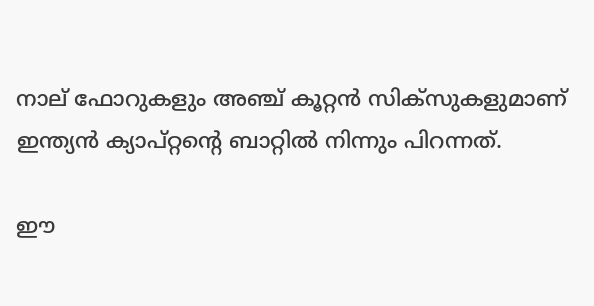നാല് ഫോറുകളും അഞ്ച് കൂറ്റന്‍ സിക്‌സുകളുമാണ് ഇന്ത്യന്‍ ക്യാപ്റ്റന്റെ ബാറ്റില്‍ നിന്നും പിറന്നത്.

ഈ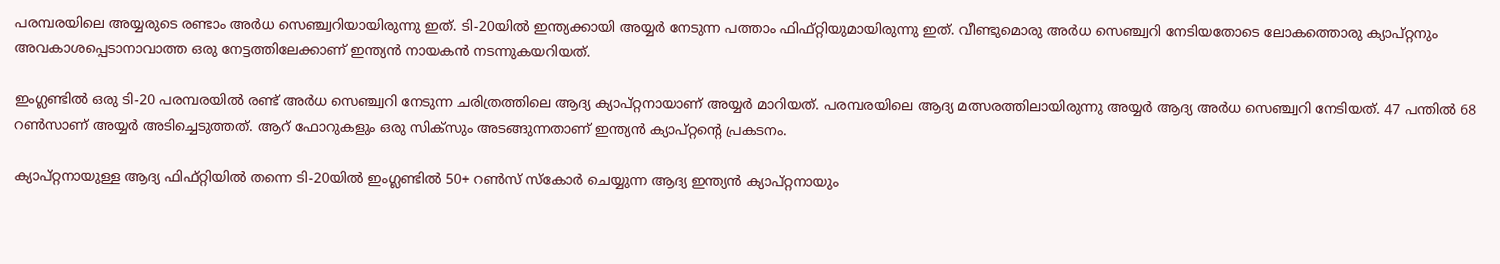പരമ്പരയിലെ അയ്യരുടെ രണ്ടാം അര്‍ധ സെഞ്ച്വറിയായിരുന്നു ഇത്. ടി-20യില്‍ ഇന്ത്യക്കായി അയ്യര്‍ നേടുന്ന പത്താം ഫിഫ്റ്റിയുമായിരുന്നു ഇത്. വീണ്ടുമൊരു അര്‍ധ സെഞ്ച്വറി നേടിയതോടെ ലോകത്തൊരു ക്യാപ്റ്റനും അവകാശപ്പെടാനാവാത്ത ഒരു നേട്ടത്തിലേക്കാണ് ഇന്ത്യന്‍ നായകന്‍ നടന്നുകയറിയത്.

ഇംഗ്ലണ്ടില്‍ ഒരു ടി-20 പരമ്പരയില്‍ രണ്ട് അര്‍ധ സെഞ്ച്വറി നേടുന്ന ചരിത്രത്തിലെ ആദ്യ ക്യാപ്റ്റനായാണ് അയ്യര്‍ മാറിയത്. പരമ്പരയിലെ ആദ്യ മത്സരത്തിലായിരുന്നു അയ്യര്‍ ആദ്യ അര്‍ധ സെഞ്ച്വറി നേടിയത്. 47 പന്തില്‍ 68 റണ്‍സാണ് അയ്യര്‍ അടിച്ചെടുത്തത്. ആറ് ഫോറുകളും ഒരു സിക്‌സും അടങ്ങുന്നതാണ് ഇന്ത്യന്‍ ക്യാപ്റ്റന്റെ പ്രകടനം.

ക്യാപ്റ്റനായുള്ള ആദ്യ ഫിഫ്റ്റിയില്‍ തന്നെ ടി-20യില്‍ ഇംഗ്ലണ്ടില്‍ 50+ റണ്‍സ് സ്‌കോര്‍ ചെയ്യുന്ന ആദ്യ ഇന്ത്യന്‍ ക്യാപ്റ്റനായും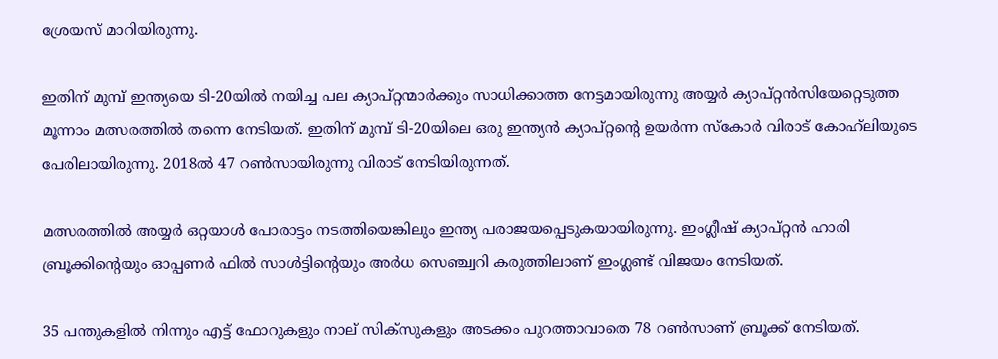ശ്രേയസ് മാറിയിരുന്നു.

ഇതിന് മുമ്പ് ഇന്ത്യയെ ടി-20യില്‍ നയിച്ച പല ക്യാപ്റ്റന്മാര്‍ക്കും സാധിക്കാത്ത നേട്ടമായിരുന്നു അയ്യര്‍ ക്യാപ്റ്റന്‍സിയേറ്റെടുത്ത മൂന്നാം മത്സരത്തില്‍ തന്നെ നേടിയത്. ഇതിന് മുമ്പ് ടി-20യിലെ ഒരു ഇന്ത്യന്‍ ക്യാപ്റ്റന്റെ ഉയര്‍ന്ന സ്‌കോര്‍ വിരാട് കോഹ്‌ലിയുടെ പേരിലായിരുന്നു. 2018ല്‍ 47 റണ്‍സായിരുന്നു വിരാട് നേടിയിരുന്നത്.

മത്സരത്തില്‍ അയ്യര്‍ ഒറ്റയാള്‍ പോരാട്ടം നടത്തിയെങ്കിലും ഇന്ത്യ പരാജയപ്പെടുകയായിരുന്നു. ഇംഗ്ലീഷ് ക്യാപ്റ്റന്‍ ഹാരി ബ്രൂക്കിന്റെയും ഓപ്പണര്‍ ഫില്‍ സാള്‍ട്ടിന്റെയും അര്‍ധ സെഞ്ച്വറി കരുത്തിലാണ് ഇംഗ്ലണ്ട് വിജയം നേടിയത്.

35 പന്തുകളില്‍ നിന്നും എട്ട് ഫോറുകളും നാല് സിക്‌സുകളും അടക്കം പുറത്താവാതെ 78 റണ്‍സാണ് ബ്രൂക്ക് നേടിയത്.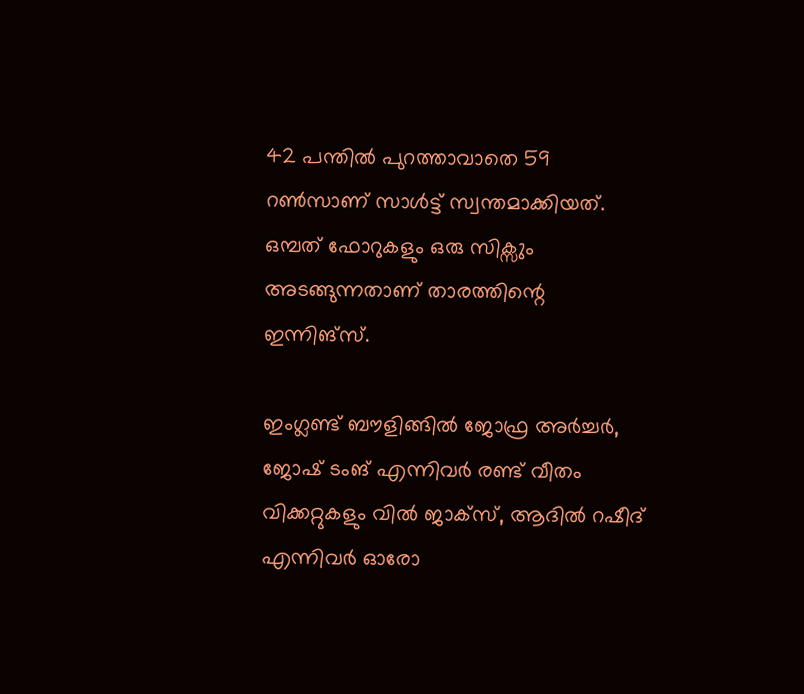42 പന്തില്‍ പുറത്താവാതെ 59 റണ്‍സാണ് സാള്‍ട്ട് സ്വന്തമാക്കിയത്. ഒമ്പത് ഫോറുകളും ഒരു സിക്സും അടങ്ങുന്നതാണ് താരത്തിന്റെ ഇന്നിങ്സ്.

ഇംഗ്ലണ്ട് ബൗളിങ്ങില്‍ ജോഫ്ര അര്‍ച്ചര്‍, ജോഷ് ടംങ് എന്നിവര്‍ രണ്ട് വീതം വിക്കറ്റുകളും വിൽ ജാക്‌സ്, ആദില്‍ റഷീദ് എന്നിവര്‍ ഓരോ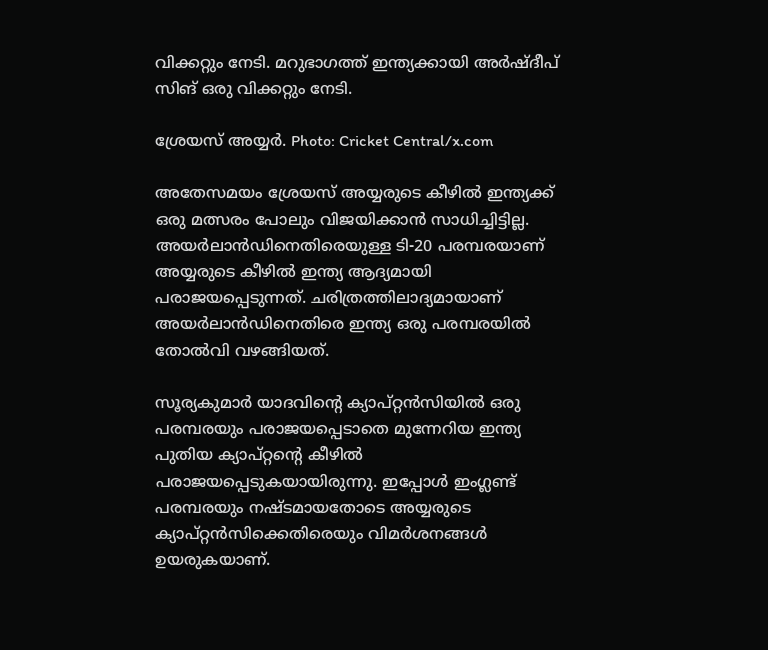വിക്കറ്റും നേടി. മറുഭാഗത്ത് ഇന്ത്യക്കായി അര്‍ഷ്ദീപ് സിങ് ഒരു വിക്കറ്റും നേടി.

ശ്രേയസ് അയ്യര്‍. Photo: Cricket Central/x.com

അതേസമയം ശ്രേയസ് അയ്യരുടെ കീഴില്‍ ഇന്ത്യക്ക് ഒരു മത്സരം പോലും വിജയിക്കാന്‍ സാധിച്ചിട്ടില്ല. അയര്‍ലാന്‍ഡിനെതിരെയുള്ള ടി-20 പരമ്പരയാണ് അയ്യരുടെ കീഴില്‍ ഇന്ത്യ ആദ്യമായി പരാജയപ്പെടുന്നത്. ചരിത്രത്തിലാദ്യമായാണ് അയര്‍ലാന്‍ഡിനെതിരെ ഇന്ത്യ ഒരു പരമ്പരയില്‍ തോല്‍വി വഴങ്ങിയത്.

സൂര്യകുമാര്‍ യാദവിന്റെ ക്യാപ്റ്റന്‍സിയില്‍ ഒരു പരമ്പരയും പരാജയപ്പെടാതെ മുന്നേറിയ ഇന്ത്യ പുതിയ ക്യാപ്റ്റന്റെ കീഴില്‍ പരാജയപ്പെടുകയായിരുന്നു. ഇപ്പോള്‍ ഇംഗ്ലണ്ട് പരമ്പരയും നഷ്ടമായതോടെ അയ്യരുടെ ക്യാപ്റ്റന്‍സിക്കെതിരെയും വിമര്‍ശനങ്ങള്‍ ഉയരുകയാണ്.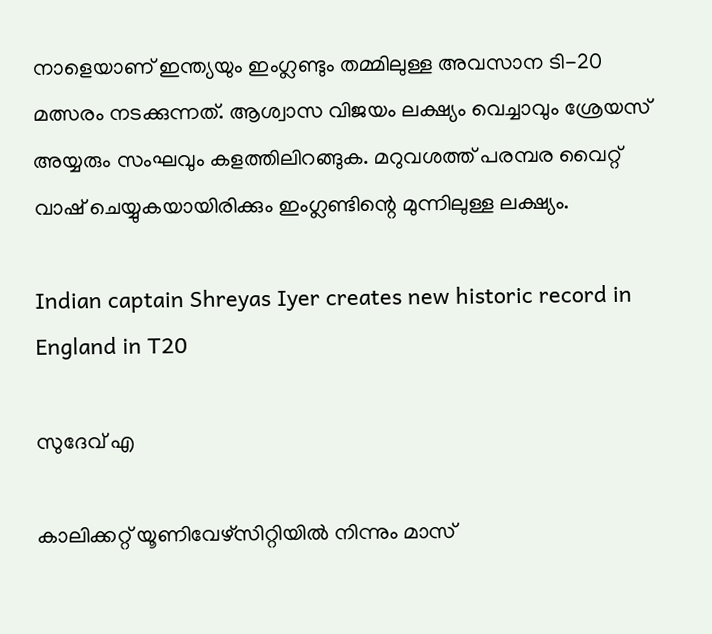നാളെയാണ് ഇന്ത്യയും ഇംഗ്ലണ്ടും തമ്മിലുള്ള അവസാന ടി-20 മത്സരം നടക്കുന്നത്. ആശ്വാസ വിജയം ലക്ഷ്യം വെച്ചാവും ശ്രേയസ് അയ്യരും സംഘവും കളത്തിലിറങ്ങുക. മറുവശത്ത് പരമ്പര വൈറ്റ് വാഷ് ചെയ്യുകയായിരിക്കും ഇംഗ്ലണ്ടിന്റെ മുന്നിലുള്ള ലക്ഷ്യം.

Indian captain Shreyas Iyer creates new historic record in England in T20

സുദേവ് എ

കാലിക്കറ്റ് യൂണിവേഴ്‌സിറ്റിയില്‍ നിന്നും മാസ്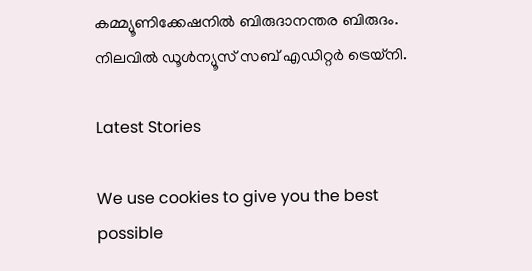കമ്മ്യൂണിക്കേഷനില്‍ ബിരുദാനന്തര ബിരുദം. നിലവില്‍ ഡൂള്‍ന്യൂസ് സബ് എഡിറ്റര്‍ ട്രെയ്‌നി.

Latest Stories

We use cookies to give you the best possible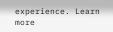experience. Learn more